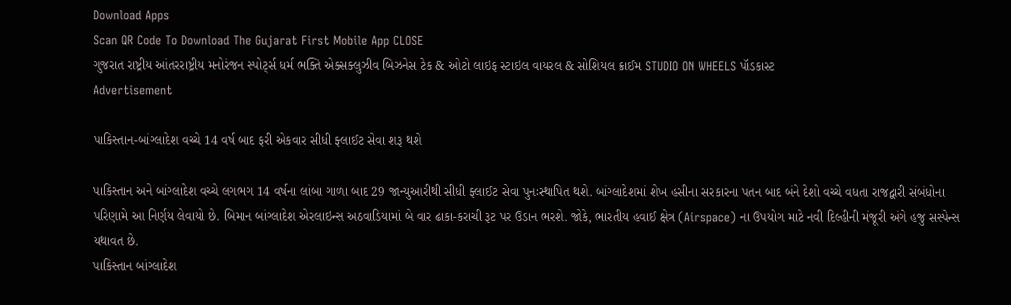Download Apps
Scan QR Code To Download The Gujarat First Mobile App CLOSE
ગુજરાત રાષ્ટ્રીય આંતરરાષ્ટ્રીય મનોરંજન સ્પોર્ટ્સ ધર્મ ભક્તિ એક્સક્લુઝીવ બિઝનેસ ટેક & ઓટો લાઇફ સ્ટાઇલ વાયરલ & સોશિયલ ક્રાઈમ STUDIO ON WHEELS પૉડકાસ્ટ
Advertisement

પાકિસ્તાન-બાંગ્લાદેશ વચ્ચે 14 વર્ષ બાદ ફરી એકવાર સીધી ફ્લાઈટ સેવા શરૂ થશે

પાકિસ્તાન અને બાંગ્લાદેશ વચ્ચે લગભગ 14 વર્ષના લાંબા ગાળા બાદ 29 જાન્યુઆરીથી સીધી ફ્લાઈટ સેવા પુનઃસ્થાપિત થશે. બાંગ્લાદેશમાં શેખ હસીના સરકારના પતન બાદ બંને દેશો વચ્ચે વધતા રાજદ્વારી સંબંધોના પરિણામે આ નિર્ણય લેવાયો છે. બિમાન બાંગ્લાદેશ એરલાઇન્સ અઠવાડિયામાં બે વાર ઢાકા-કરાચી રૂટ પર ઉડાન ભરશે. જોકે, ભારતીય હવાઈ ક્ષેત્ર (Airspace) ના ઉપયોગ માટે નવી દિલ્હીની મંજૂરી અંગે હજુ સસ્પેન્સ યથાવત છે.
પાકિસ્તાન બાંગ્લાદેશ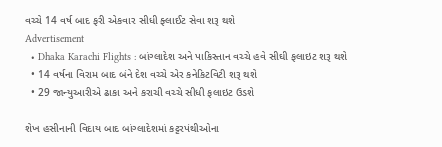વચ્ચે 14 વર્ષ બાદ ફરી એકવાર સીધી ફ્લાઈટ સેવા શરૂ થશે
Advertisement
  • Dhaka Karachi Flights : બાંગ્લાદેશ અને પાકિસ્તાન વચ્ચે હવે સીઘી ફલાઇટ શરૂ થશે
  • 14 વર્ષના વિરામ બાદ બંને દેશ વચ્ચે એર કનેકિટવિટી શરૂ થશે
  • 29 જાન્યુઆરીએ ઢાકા અને કરાચી વચ્ચે સીધી ફલાઇટ ઉડશે

શેખ હસીનાની વિદાય બાદ બાંગ્લાદેશમાં કટ્ટરપંથીઓના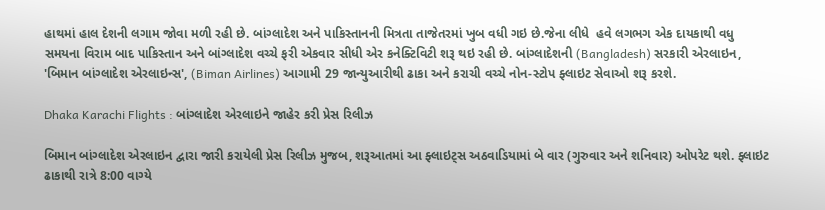હાથમાં હાલ દેશની લગામ જોવા મળી રહી છે. બાંગ્લાદેશ અને પાકિસ્તાનની મિત્રતા તાજેતરમાં ખુબ વધી ગઇ છે.જેના લીધે  હવે લગભગ એક દાયકાથી વધુ સમયના વિરામ બાદ પાકિસ્તાન અને બાંગ્લાદેશ વચ્ચે ફરી એકવાર સીધી એર કનેક્ટિવિટી શરૂ થઇ રહી છે. બાંગ્લાદેશની (Bangladesh) સરકારી એરલાઇન, 'બિમાન બાંગ્લાદેશ એરલાઇન્સ', (Biman Airlines) આગામી 29 જાન્યુઆરીથી ઢાકા અને કરાચી વચ્ચે નોન-સ્ટોપ ફ્લાઇટ સેવાઓ શરૂ કરશે.

Dhaka Karachi Flights : બાંગ્લાદેશ એરલાઇને જાહેર કરી પ્રેસ રિલીઝ

બિમાન બાંગ્લાદેશ એરલાઇન દ્વારા જારી કરાયેલી પ્રેસ રિલીઝ મુજબ, શરૂઆતમાં આ ફ્લાઇટ્સ અઠવાડિયામાં બે વાર (ગુરુવાર અને શનિવાર) ઓપરેટ થશે. ફ્લાઇટ ઢાકાથી રાત્રે 8:00 વાગ્યે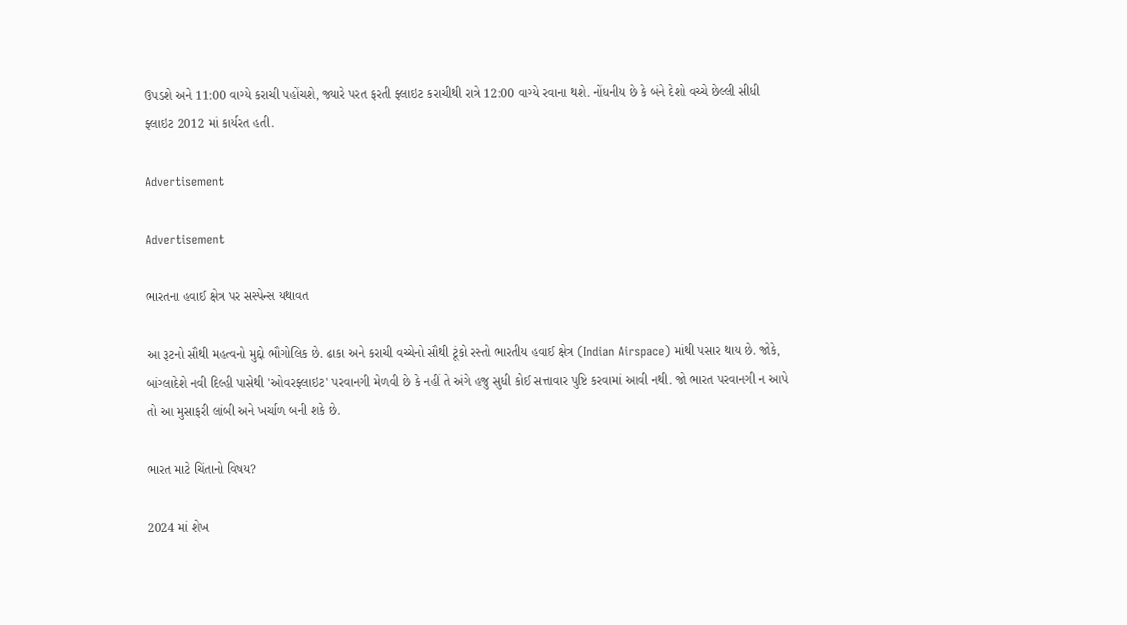ઉપડશે અને 11:00 વાગ્યે કરાચી પહોંચશે, જ્યારે પરત ફરતી ફ્લાઇટ કરાચીથી રાત્રે 12:00 વાગ્યે રવાના થશે. નોંધનીય છે કે બંને દેશો વચ્ચે છેલ્લી સીધી ફ્લાઇટ 2012 માં કાર્યરત હતી.

Advertisement

Advertisement

ભારતના હવાઈ ક્ષેત્ર પર સસ્પેન્સ યથાવત

આ રૂટનો સૌથી મહત્વનો મુદ્દો ભૌગોલિક છે. ઢાકા અને કરાચી વચ્ચેનો સૌથી ટૂંકો રસ્તો ભારતીય હવાઈ ક્ષેત્ર (Indian Airspace) માંથી પસાર થાય છે. જોકે, બાંગ્લાદેશે નવી દિલ્હી પાસેથી 'ઓવરફ્લાઇટ' પરવાનગી મેળવી છે કે નહીં તે અંગે હજુ સુધી કોઈ સત્તાવાર પુષ્ટિ કરવામાં આવી નથી. જો ભારત પરવાનગી ન આપે તો આ મુસાફરી લાંબી અને ખર્ચાળ બની શકે છે.

ભારત માટે ચિંતાનો વિષય?

2024 માં શેખ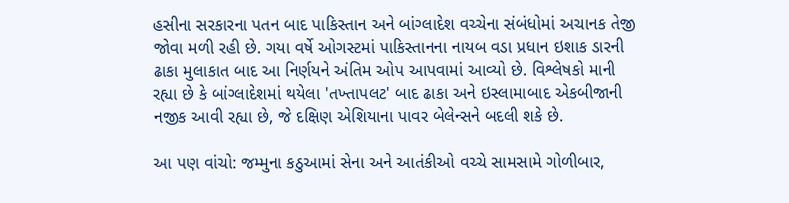હસીના સરકારના પતન બાદ પાકિસ્તાન અને બાંગ્લાદેશ વચ્ચેના સંબંધોમાં અચાનક તેજી જોવા મળી રહી છે. ગયા વર્ષે ઓગસ્ટમાં પાકિસ્તાનના નાયબ વડા પ્રધાન ઇશાક ડારની ઢાકા મુલાકાત બાદ આ નિર્ણયને અંતિમ ઓપ આપવામાં આવ્યો છે. વિશ્લેષકો માની રહ્યા છે કે બાંગ્લાદેશમાં થયેલા 'તખ્તાપલટ' બાદ ઢાકા અને ઇસ્લામાબાદ એકબીજાની નજીક આવી રહ્યા છે, જે દક્ષિણ એશિયાના પાવર બેલેન્સને બદલી શકે છે.

આ પણ વાંચો: જમ્મુના કઠુઆમાં સેના અને આતંકીઓ વચ્ચે સામસામે ગોળીબાર,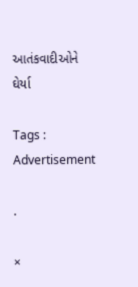આતંકવાદીઓને ઘેર્યા

Tags :
Advertisement

.

×